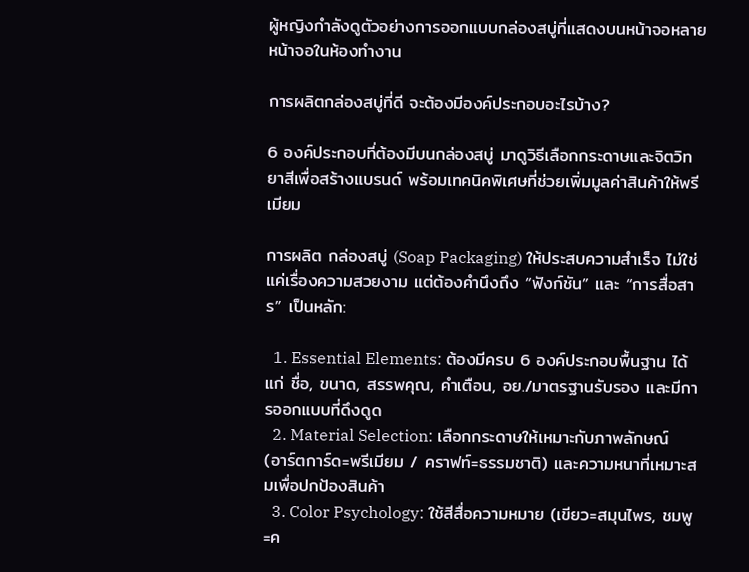ผู้หญิงกำลังดูตัวอย่างการออกแบบกล่องสบู่ที่แสดงบนหน้าจอหลายหน้าจอในห้องทำงาน

การผลิตกล่องสบู่ที่ดี จะต้องมีองค์ประกอบอะไรบ้าง?

6 องค์ประกอบที่ต้องมีบนกล่องสบู่ มาดูวิธีเลือกกระดาษและจิตวิทยาสีเพื่อสร้างแบรนด์ พร้อมเทคนิคพิเศษที่ช่วยเพิ่มมูลค่าสินค้าให้พรีเมียม

การผลิต กล่องสบู่ (Soap Packaging) ให้ประสบความสำเร็จ ไม่ใช่แค่เรื่องความสวยงาม แต่ต้องคำนึงถึง “ฟังก์ชัน” และ “การสื่อสาร” เป็นหลัก:

  1. Essential Elements: ต้องมีครบ 6 องค์ประกอบพื้นฐาน ได้แก่ ชื่อ, ขนาด, สรรพคุณ, คำเตือน, อย./มาตรฐานรับรอง และมีการออกแบบที่ดึงดูด
  2. Material Selection: เลือกกระดาษให้เหมาะกับภาพลักษณ์ (อาร์ตการ์ด=พรีเมียม / คราฟท์=ธรรมชาติ) และความหนาที่เหมาะสมเพื่อปกป้องสินค้า
  3. Color Psychology: ใช้สีสื่อความหมาย (เขียว=สมุนไพร, ชมพู=ค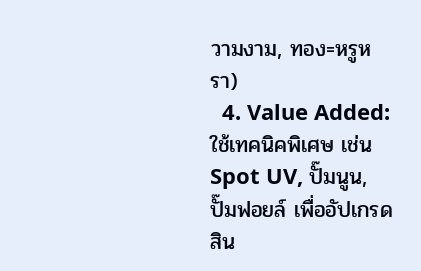วามงาม, ทอง=หรูหรา)
  4. Value Added: ใช้เทคนิคพิเศษ เช่น Spot UV, ปั๊มนูน, ปั๊มฟอยล์ เพื่ออัปเกรดสิน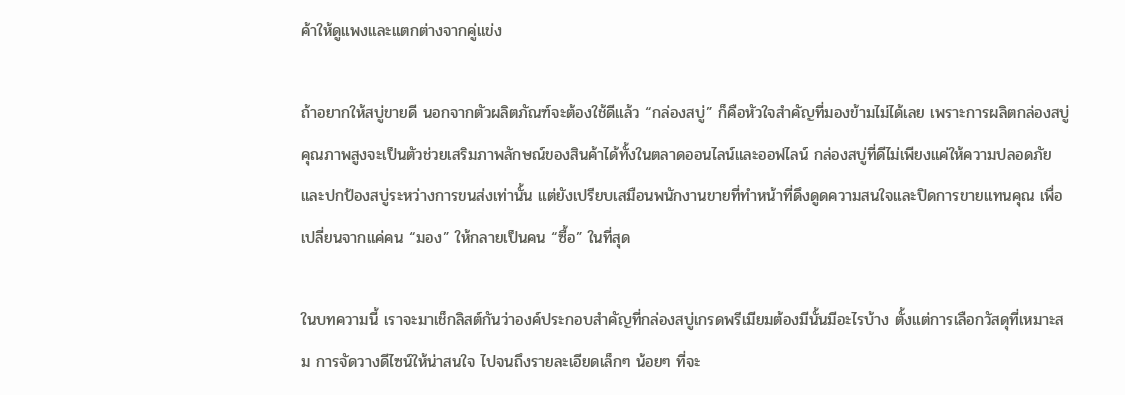ค้าให้ดูแพงและแตกต่างจากคู่แข่ง

ถ้าอยากให้สบู่ขายดี นอกจากตัวผลิตภัณฑ์จะต้องใช้ดีแล้ว “กล่องสบู่” ก็คือหัวใจสำคัญที่มองข้ามไม่ได้เลย เพราะการผลิตกล่องสบู่คุณภาพสูงจะเป็นตัวช่วยเสริมภาพลักษณ์ของสินค้าได้ทั้งในตลาดออนไลน์และออฟไลน์ กล่องสบู่ที่ดีไม่เพียงแค่ให้ความปลอดภัยและปกป้องสบู่ระหว่างการขนส่งเท่านั้น แต่ยังเปรียบเสมือนพนักงานขายที่ทำหน้าที่ดึงดูดความสนใจและปิดการขายแทนคุณ เพื่อเปลี่ยนจากแค่คน “มอง” ให้กลายเป็นคน “ซื้อ” ในที่สุด

ในบทความนี้ เราจะมาเช็กลิสต์กันว่าองค์ประกอบสำคัญที่กล่องสบู่เกรดพรีเมียมต้องมีนั้นมีอะไรบ้าง ตั้งแต่การเลือกวัสดุที่เหมาะสม การจัดวางดีไซน์ให้น่าสนใจ ไปจนถึงรายละเอียดเล็กๆ น้อยๆ ที่จะ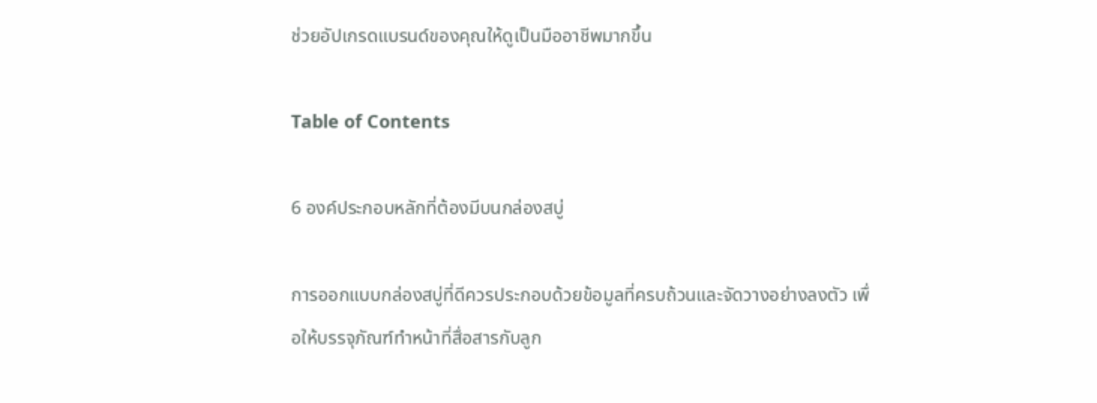ช่วยอัปเกรดแบรนด์ของคุณให้ดูเป็นมืออาชีพมากขึ้น

Table of Contents

6 องค์ประกอบหลักที่ต้องมีบนกล่องสบู่

การออกแบบกล่องสบู่ที่ดีควรประกอบด้วยข้อมูลที่ครบถ้วนและจัดวางอย่างลงตัว เพื่อให้บรรจุภัณฑ์ทำหน้าที่สื่อสารกับลูก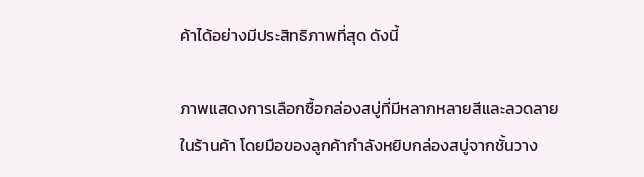ค้าได้อย่างมีประสิทธิภาพที่สุด ดังนี้

ภาพแสดงการเลือกซื้อกล่องสบู่ที่มีหลากหลายสีและลวดลายในร้านค้า โดยมือของลูกค้ากำลังหยิบกล่องสบู่จากชั้นวาง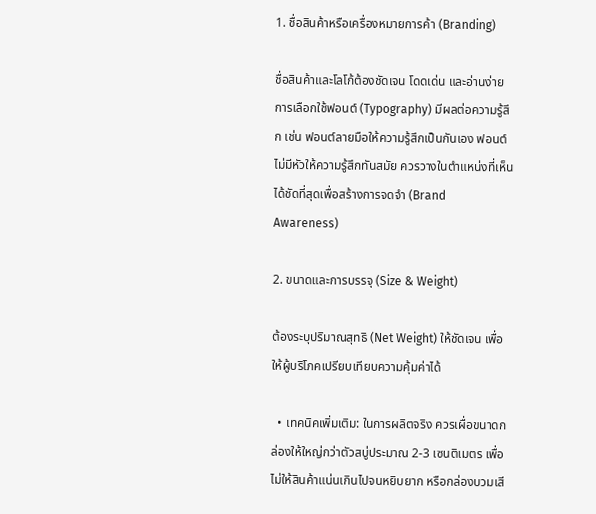1. ชื่อสินค้าหรือเครื่องหมายการค้า (Branding)

ชื่อสินค้าและโลโก้ต้องชัดเจน โดดเด่น และอ่านง่าย การเลือกใช้ฟอนต์ (Typography) มีผลต่อความรู้สึก เช่น ฟอนต์ลายมือให้ความรู้สึกเป็นกันเอง ฟอนต์ไม่มีหัวให้ความรู้สึกทันสมัย ควรวางในตำแหน่งที่เห็นได้ชัดที่สุดเพื่อสร้างการจดจำ (Brand Awareness)

2. ขนาดและการบรรจุ (Size & Weight)

ต้องระบุปริมาณสุทธิ (Net Weight) ให้ชัดเจน เพื่อให้ผู้บริโภคเปรียบเทียบความคุ้มค่าได้

  • เทคนิคเพิ่มเติม: ในการผลิตจริง ควรเผื่อขนาดกล่องให้ใหญ่กว่าตัวสบู่ประมาณ 2-3 เซนติเมตร เพื่อไม่ให้สินค้าแน่นเกินไปจนหยิบยาก หรือกล่องบวมเสี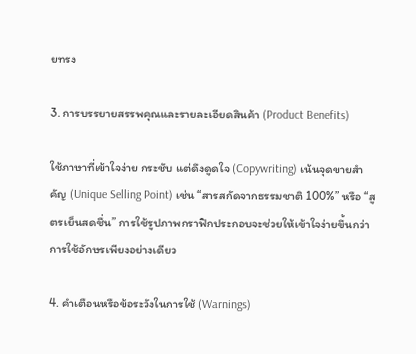ยทรง

3. การบรรยายสรรพคุณและรายละเอียดสินค้า (Product Benefits)

ใช้ภาษาที่เข้าใจง่าย กระชับ แต่ดึงดูดใจ (Copywriting) เน้นจุดขายสำคัญ (Unique Selling Point) เช่น “สารสกัดจากธรรมชาติ 100%” หรือ “สูตรเย็นสดชื่น” การใช้รูปภาพกราฟิกประกอบจะช่วยให้เข้าใจง่ายขึ้นกว่าการใช้อักษรเพียงอย่างเดียว

4. คำเตือนหรือข้อระวังในการใช้ (Warnings)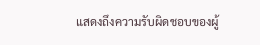แสดงถึงความรับผิดชอบของผู้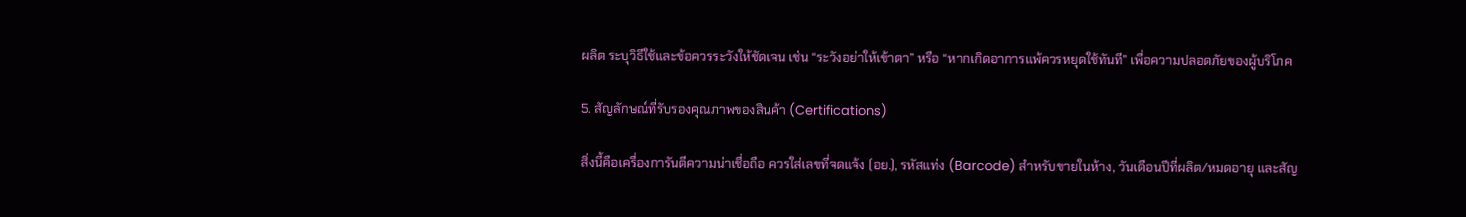ผลิต ระบุวิธีใช้และข้อควรระวังให้ชัดเจน เช่น “ระวังอย่าให้เข้าตา” หรือ “หากเกิดอาการแพ้ควรหยุดใช้ทันที” เพื่อความปลอดภัยของผู้บริโภค

5. สัญลักษณ์ที่รับรองคุณภาพของสินค้า (Certifications)

สิ่งนี้คือเครื่องการันตีความน่าเชื่อถือ ควรใส่เลขที่จดแจ้ง (อย.), รหัสแท่ง (Barcode) สำหรับขายในห้าง, วันเดือนปีที่ผลิต/หมดอายุ และสัญ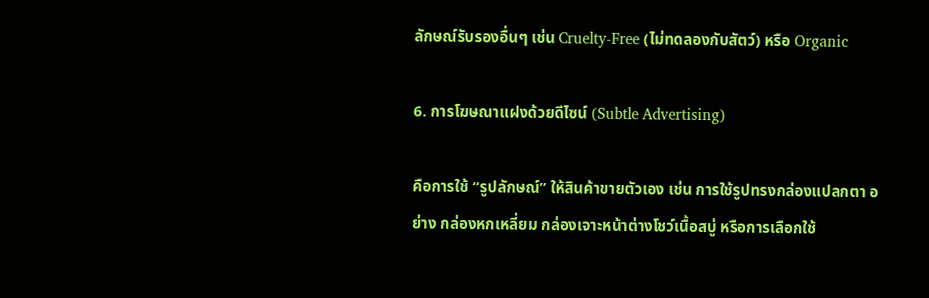ลักษณ์รับรองอื่นๆ เช่น Cruelty-Free (ไม่ทดลองกับสัตว์) หรือ Organic

6. การโฆษณาแฝงด้วยดีไซน์ (Subtle Advertising)

คือการใช้ “รูปลักษณ์” ให้สินค้าขายตัวเอง เช่น การใช้รูปทรงกล่องแปลกตา อย่าง กล่องหกเหลี่ยม กล่องเจาะหน้าต่างโชว์เนื้อสบู่ หรือการเลือกใช้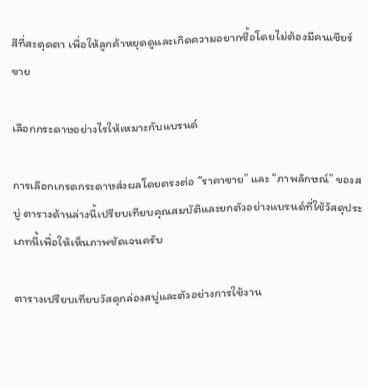สีที่สะดุดตา เพื่อให้ลูกค้าหยุดดูและเกิดความอยากซื้อโดยไม่ต้องมีคนเชียร์ขาย

เลือกกระดาษอย่างไรให้เหมาะกับแบรนด์

การเลือกเกรดกระดาษส่งผลโดยตรงต่อ “ราคาขาย” และ “ภาพลักษณ์” ของสบู่ ตารางด้านล่างนี้เปรียบเทียบคุณสมบัติและยกตัวอย่างแบรนด์ที่ใช้วัสดุประเภทนี้เพื่อให้เห็นภาพชัดเจนครับ

ตารางเปรียบเทียบวัสดุกล่องสบู่และตัวอย่างการใช้งาน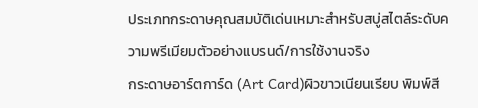ประเภทกระดาษคุณสมบัติเด่นเหมาะสำหรับสบู่สไตล์ระดับความพรีเมียมตัวอย่างแบรนด์/การใช้งานจริง
กระดาษอาร์ตการ์ด (Art Card)ผิวขาวเนียนเรียบ พิมพ์สี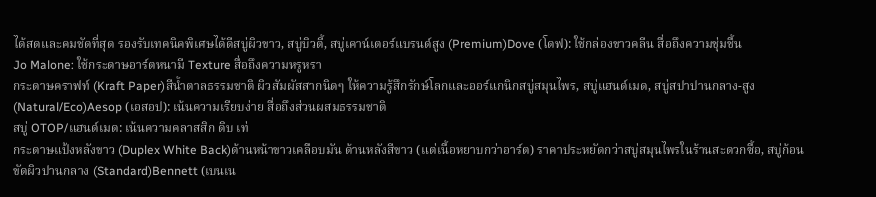ได้สดและคมชัดที่สุด รองรับเทคนิคพิเศษได้ดีสบู่ผิวขาว, สบู่บิวตี้, สบู่เคาน์เตอร์แบรนด์สูง (Premium)Dove (โดฟ): ใช้กล่องขาวคลีน สื่อถึงความชุ่มชื้น
Jo Malone: ใช้กระดาษอาร์ตหนามี Texture สื่อถึงความหรูหรา
กระดาษคราฟท์ (Kraft Paper)สีน้ำตาลธรรมชาติ ผิวสัมผัสสากนิดๆ ให้ความรู้สึกรักษ์โลกและออร์แกนิกสบู่สมุนไพร, สบู่แฮนด์เมด, สบู่สปาปานกลาง-สูง (Natural/Eco)Aesop (เอสอป): เน้นความเรียบง่าย สื่อถึงส่วนผสมธรรมชาติ
สบู่ OTOP/แฮนด์เมด: เน้นความคลาสสิก ดิบ เท่
กระดาษแป้งหลังขาว (Duplex White Back)ด้านหน้าขาวเคลือบมัน ด้านหลังสีขาว (แต่เนื้อหยาบกว่าอาร์ต) ราคาประหยัดกว่าสบู่สมุนไพรในร้านสะดวกซื้อ, สบู่ก้อนขัดผิวปานกลาง (Standard)Bennett (เบนเน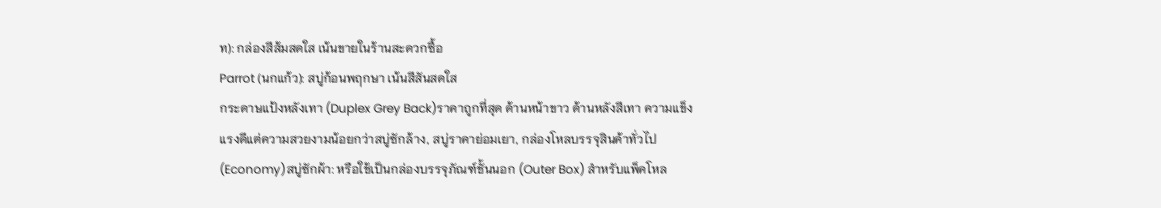ท): กล่องสีส้มสดใส เน้นขายในร้านสะดวกซื้อ
Parrot (นกแก้ว): สบู่ก้อนพฤกษา เน้นสีสันสดใส
กระดาษแป้งหลังเทา (Duplex Grey Back)ราคาถูกที่สุด ด้านหน้าขาว ด้านหลังสีเทา ความแข็งแรงดีแต่ความสวยงามน้อยกว่าสบู่ซักล้าง, สบู่ราคาย่อมเยา, กล่องโหลบรรจุสินค้าทั่วไป (Economy)สบู่ซักผ้า: หรือใช้เป็นกล่องบรรจุภัณฑ์ชั้นนอก (Outer Box) สำหรับแพ็คโหล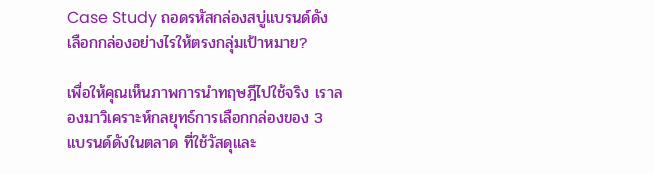Case Study ถอดรหัสกล่องสบู่แบรนด์ดัง เลือกกล่องอย่างไรให้ตรงกลุ่มเป้าหมาย?

เพื่อให้คุณเห็นภาพการนำทฤษฎีไปใช้จริง เราลองมาวิเคราะห์กลยุทธ์การเลือกกล่องของ 3 แบรนด์ดังในตลาด ที่ใช้วัสดุและ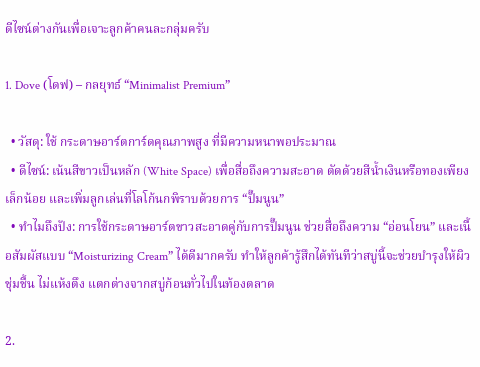ดีไซน์ต่างกันเพื่อเจาะลูกค้าคนละกลุ่มครับ

1. Dove (โดฟ) – กลยุทธ์ “Minimalist Premium”

  • วัสดุ: ใช้ กระดาษอาร์ตการ์ดคุณภาพสูง ที่มีความหนาพอประมาณ
  • ดีไซน์: เน้นสีขาวเป็นหลัก (White Space) เพื่อสื่อถึงความสะอาด ตัดด้วยสีน้ำเงินหรือทองเพียงเล็กน้อย และเพิ่มลูกเล่นที่โลโก้นกพิราบด้วยการ “ปั๊มนูน”
  • ทำไมถึงปัง: การใช้กระดาษอาร์ตขาวสะอาดคู่กับการปั๊มนูน ช่วยสื่อถึงความ “อ่อนโยน” และเนื้อสัมผัสแบบ “Moisturizing Cream” ได้ดีมากครับ ทำให้ลูกค้ารู้สึกได้ทันทีว่าสบู่นี้จะช่วยบำรุงให้ผิวชุ่มชื้น ไม่แห้งตึง แตกต่างจากสบู่ก้อนทั่วไปในท้องตลาด

2.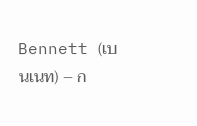Bennett (เบนเนท) – ก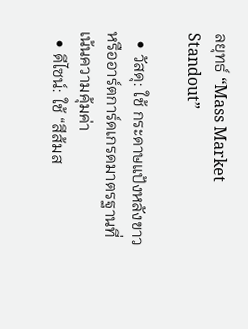ลยุทธ์ “Mass Market Standout”

  • วัสดุ: ใช้ กระดาษแป้งหลังขาว หรืออาร์ตการ์ดเกรดมาตรฐานที่เน้นความคุ้มค่า
  • ดีไซน์: ใช้ “สีส้มส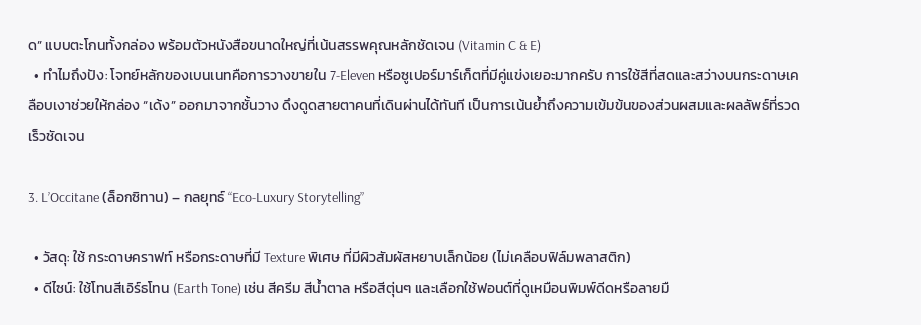ด” แบบตะโกนทั้งกล่อง พร้อมตัวหนังสือขนาดใหญ่ที่เน้นสรรพคุณหลักชัดเจน (Vitamin C & E)
  • ทำไมถึงปัง: โจทย์หลักของเบนเนทคือการวางขายใน 7-Eleven หรือซูเปอร์มาร์เก็ตที่มีคู่แข่งเยอะมากครับ การใช้สีที่สดและสว่างบนกระดาษเคลือบเงาช่วยให้กล่อง “เด้ง” ออกมาจากชั้นวาง ดึงดูดสายตาคนที่เดินผ่านได้ทันที เป็นการเน้นย้ำถึงความเข้มข้นของส่วนผสมและผลลัพธ์ที่รวดเร็วชัดเจน

3. L’Occitane (ล็อกซิทาน) – กลยุทธ์ “Eco-Luxury Storytelling”

  • วัสดุ: ใช้ กระดาษคราฟท์ หรือกระดาษที่มี Texture พิเศษ ที่มีผิวสัมผัสหยาบเล็กน้อย (ไม่เคลือบฟิล์มพลาสติก)
  • ดีไซน์: ใช้โทนสีเอิร์ธโทน (Earth Tone) เช่น สีครีม สีน้ำตาล หรือสีตุ่นๆ และเลือกใช้ฟอนต์ที่ดูเหมือนพิมพ์ดีดหรือลายมื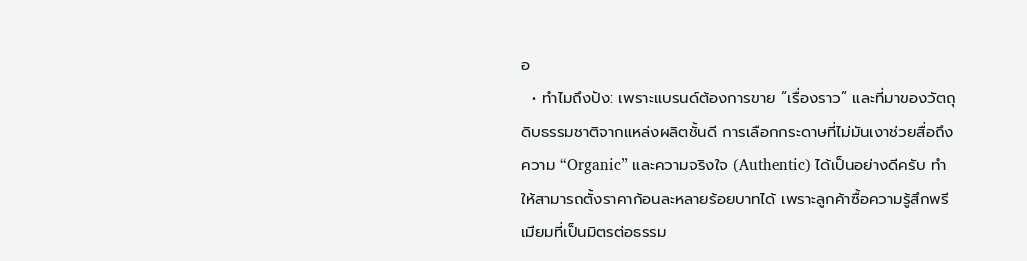อ
  • ทำไมถึงปัง: เพราะแบรนด์ต้องการขาย “เรื่องราว” และที่มาของวัตถุดิบธรรมชาติจากแหล่งผลิตชั้นดี การเลือกกระดาษที่ไม่มันเงาช่วยสื่อถึงความ “Organic” และความจริงใจ (Authentic) ได้เป็นอย่างดีครับ ทำให้สามารถตั้งราคาก้อนละหลายร้อยบาทได้ เพราะลูกค้าซื้อความรู้สึกพรีเมียมที่เป็นมิตรต่อธรรม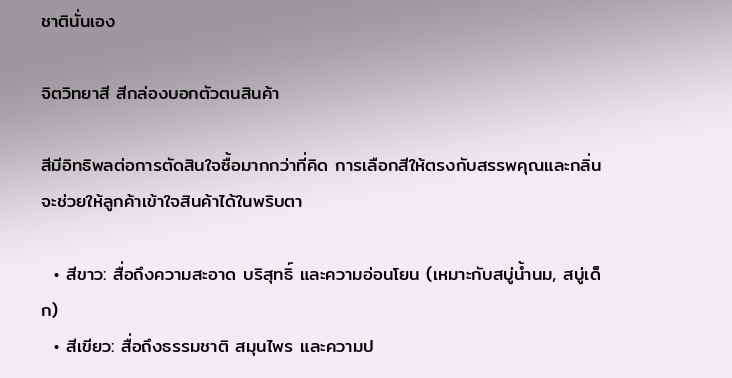ชาตินั่นเอง

จิตวิทยาสี สีกล่องบอกตัวตนสินค้า

สีมีอิทธิพลต่อการตัดสินใจซื้อมากกว่าที่คิด การเลือกสีให้ตรงกับสรรพคุณและกลิ่นจะช่วยให้ลูกค้าเข้าใจสินค้าได้ในพริบตา

  • สีขาว: สื่อถึงความสะอาด บริสุทธิ์ และความอ่อนโยน (เหมาะกับสบู่น้ำนม, สบู่เด็ก)
  • สีเขียว: สื่อถึงธรรมชาติ สมุนไพร และความป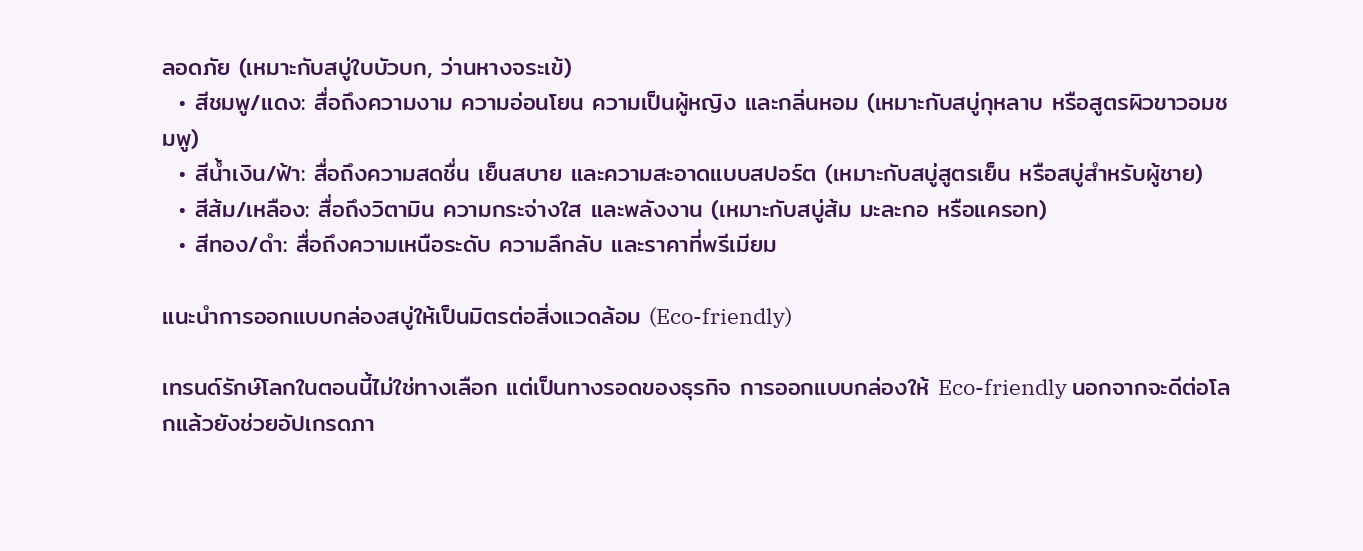ลอดภัย (เหมาะกับสบู่ใบบัวบก, ว่านหางจระเข้)
  • สีชมพู/แดง: สื่อถึงความงาม ความอ่อนโยน ความเป็นผู้หญิง และกลิ่นหอม (เหมาะกับสบู่กุหลาบ หรือสูตรผิวขาวอมชมพู)
  • สีน้ำเงิน/ฟ้า: สื่อถึงความสดชื่น เย็นสบาย และความสะอาดแบบสปอร์ต (เหมาะกับสบู่สูตรเย็น หรือสบู่สำหรับผู้ชาย)
  • สีส้ม/เหลือง: สื่อถึงวิตามิน ความกระจ่างใส และพลังงาน (เหมาะกับสบู่ส้ม มะละกอ หรือแครอท)
  • สีทอง/ดำ: สื่อถึงความเหนือระดับ ความลึกลับ และราคาที่พรีเมียม

แนะนำการออกแบบกล่องสบู่ให้เป็นมิตรต่อสิ่งแวดล้อม (Eco-friendly)

เทรนด์รักษ์โลกในตอนนี้ไม่ใช่ทางเลือก แต่เป็นทางรอดของธุรกิจ การออกแบบกล่องให้ Eco-friendly นอกจากจะดีต่อโลกแล้วยังช่วยอัปเกรดภา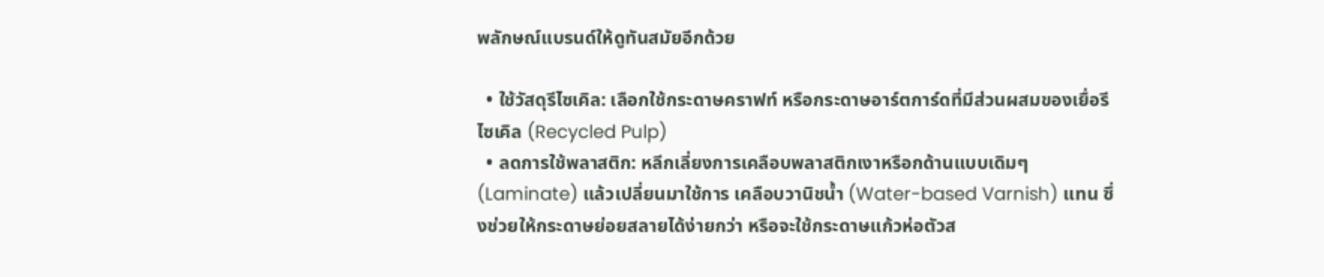พลักษณ์แบรนด์ให้ดูทันสมัยอีกด้วย

  • ใช้วัสดุรีไซเคิล: เลือกใช้กระดาษคราฟท์ หรือกระดาษอาร์ตการ์ดที่มีส่วนผสมของเยื่อรีไซเคิล (Recycled Pulp)
  • ลดการใช้พลาสติก: หลีกเลี่ยงการเคลือบพลาสติกเงาหรือกด้านแบบเดิมๆ (Laminate) แล้วเปลี่ยนมาใช้การ เคลือบวานิชน้ำ (Water-based Varnish) แทน ซึ่งช่วยให้กระดาษย่อยสลายได้ง่ายกว่า หรือจะใช้กระดาษแก้วห่อตัวส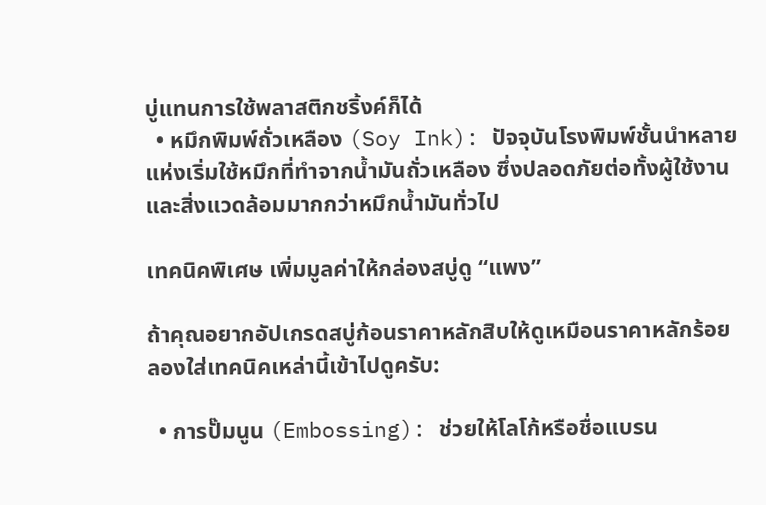บู่แทนการใช้พลาสติกชริ้งค์ก็ได้
  • หมึกพิมพ์ถั่วเหลือง (Soy Ink): ปัจจุบันโรงพิมพ์ชั้นนำหลายแห่งเริ่มใช้หมึกที่ทำจากน้ำมันถั่วเหลือง ซึ่งปลอดภัยต่อทั้งผู้ใช้งานและสิ่งแวดล้อมมากกว่าหมึกน้ำมันทั่วไป

เทคนิคพิเศษ เพิ่มมูลค่าให้กล่องสบู่ดู “แพง”

ถ้าคุณอยากอัปเกรดสบู่ก้อนราคาหลักสิบให้ดูเหมือนราคาหลักร้อย ลองใส่เทคนิคเหล่านี้เข้าไปดูครับ:

  • การปั๊มนูน (Embossing): ช่วยให้โลโก้หรือชื่อแบรน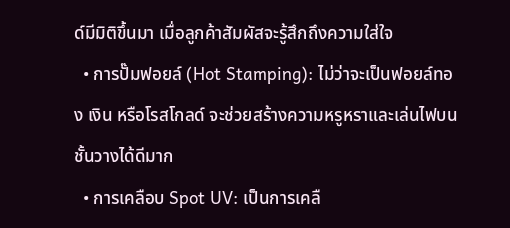ด์มีมิติขึ้นมา เมื่อลูกค้าสัมผัสจะรู้สึกถึงความใส่ใจ
  • การปั๊มฟอยล์ (Hot Stamping): ไม่ว่าจะเป็นฟอยล์ทอง เงิน หรือโรสโกลด์ จะช่วยสร้างความหรูหราและเล่นไฟบนชั้นวางได้ดีมาก
  • การเคลือบ Spot UV: เป็นการเคลื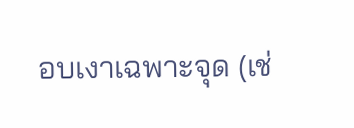อบเงาเฉพาะจุด (เช่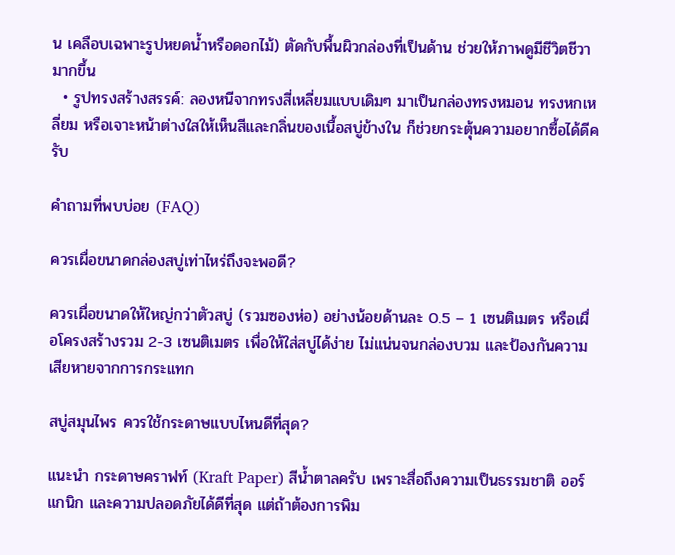น เคลือบเฉพาะรูปหยดน้ำหรือดอกไม้) ตัดกับพื้นผิวกล่องที่เป็นด้าน ช่วยให้ภาพดูมีชีวิตชีวามากขึ้น
  • รูปทรงสร้างสรรค์: ลองหนีจากทรงสี่เหลี่ยมแบบเดิมๆ มาเป็นกล่องทรงหมอน ทรงหกเหลี่ยม หรือเจาะหน้าต่างใสให้เห็นสีและกลิ่นของเนื้อสบู่ข้างใน ก็ช่วยกระตุ้นความอยากซื้อได้ดีครับ

คำถามที่พบบ่อย (FAQ)

ควรเผื่อขนาดกล่องสบู่เท่าไหร่ถึงจะพอดี?

ควรเผื่อขนาดให้ใหญ่กว่าตัวสบู่ (รวมซองห่อ) อย่างน้อยด้านละ 0.5 – 1 เซนติเมตร หรือเผื่อโครงสร้างรวม 2-3 เซนติเมตร เพื่อให้ใส่สบู่ได้ง่าย ไม่แน่นจนกล่องบวม และป้องกันความเสียหายจากการกระแทก

สบู่สมุนไพร ควรใช้กระดาษแบบไหนดีที่สุด?

แนะนำ กระดาษคราฟท์ (Kraft Paper) สีน้ำตาลครับ เพราะสื่อถึงความเป็นธรรมชาติ ออร์แกนิก และความปลอดภัยได้ดีที่สุด แต่ถ้าต้องการพิม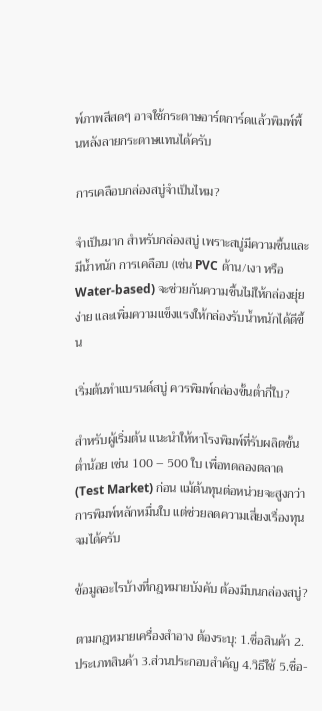พ์ภาพสีสดๆ อาจใช้กระดาษอาร์ตการ์ดแล้วพิมพ์พื้นหลังลายกระดาษแทนได้ครับ

การเคลือบกล่องสบู่จำเป็นไหม?

จำเป็นมาก สำหรับกล่องสบู่ เพราะสบู่มีความชื้นและมีน้ำหนัก การเคลือบ (เช่น PVC ด้าน/เงา หรือ Water-based) จะช่วยกันความชื้นไม่ให้กล่องยุ่ยง่าย และเพิ่มความแข็งแรงให้กล่องรับน้ำหนักได้ดีขึ้น

เริ่มต้นทำแบรนด์สบู่ ควรพิมพ์กล่องขั้นต่ำกี่ใบ?

สำหรับผู้เริ่มต้น แนะนำให้หาโรงพิมพ์ที่รับผลิตขั้นต่ำน้อย เช่น 100 – 500 ใบ เพื่อทดลองตลาด (Test Market) ก่อน แม้ต้นทุนต่อหน่วยจะสูงกว่าการพิมพ์หลักหมื่นใบ แต่ช่วยลดความเสี่ยงเรื่องทุนจมได้ครับ

ข้อมูลอะไรบ้างที่กฎหมายบังคับ ต้องมีบนกล่องสบู่?

ตามกฎหมายเครื่องสำอาง ต้องระบุ: 1.ชื่อสินค้า 2.ประเภทสินค้า 3.ส่วนประกอบสำคัญ 4.วิธีใช้ 5.ชื่อ-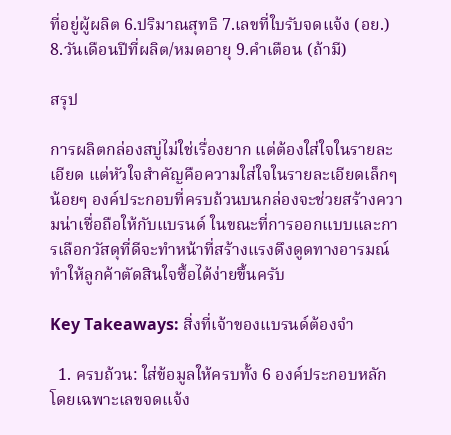ที่อยู่ผู้ผลิต 6.ปริมาณสุทธิ 7.เลขที่ใบรับจดแจ้ง (อย.) 8.วันเดือนปีที่ผลิต/หมดอายุ 9.คำเตือน (ถ้ามี)

สรุป

การผลิตกล่องสบู่ไม่ใช่เรื่องยาก แต่ต้องใส่ใจในรายละเอียด แต่หัวใจสำคัญคือความใส่ใจในรายละเอียดเล็กๆ น้อยๆ องค์ประกอบที่ครบถ้วนบนกล่องจะช่วยสร้างความน่าเชื่อถือให้กับแบรนด์ ในขณะที่การออกแบบและการเลือกวัสดุที่ดีจะทำหน้าที่สร้างแรงดึงดูดทางอารมณ์ ทำให้ลูกค้าตัดสินใจซื้อได้ง่ายขึ้นครับ

Key Takeaways: สิ่งที่เจ้าของแบรนด์ต้องจำ

  1. ครบถ้วน: ใส่ข้อมูลให้ครบทั้ง 6 องค์ประกอบหลัก โดยเฉพาะเลขจดแจ้ง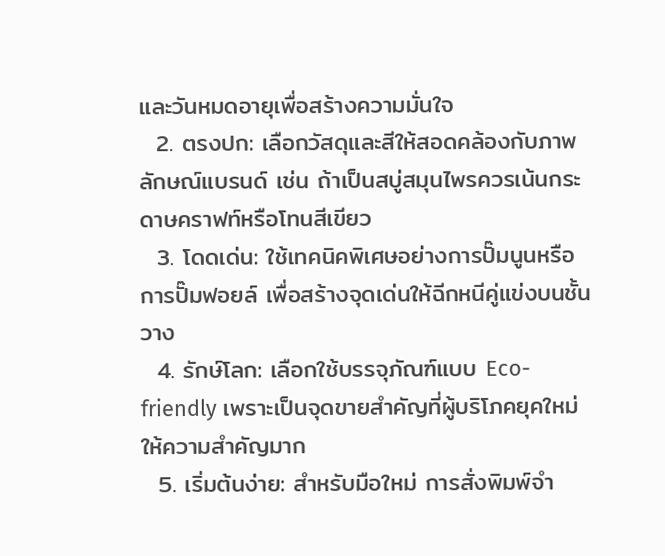และวันหมดอายุเพื่อสร้างความมั่นใจ
  2. ตรงปก: เลือกวัสดุและสีให้สอดคล้องกับภาพลักษณ์แบรนด์ เช่น ถ้าเป็นสบู่สมุนไพรควรเน้นกระดาษคราฟท์หรือโทนสีเขียว
  3. โดดเด่น: ใช้เทคนิคพิเศษอย่างการปั๊มนูนหรือการปั๊มฟอยล์ เพื่อสร้างจุดเด่นให้ฉีกหนีคู่แข่งบนชั้นวาง
  4. รักษ์โลก: เลือกใช้บรรจุภัณฑ์แบบ Eco-friendly เพราะเป็นจุดขายสำคัญที่ผู้บริโภคยุคใหม่ให้ความสำคัญมาก
  5. เริ่มต้นง่าย: สำหรับมือใหม่ การสั่งพิมพ์จำ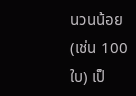นวนน้อย (เช่น 100 ใบ) เป็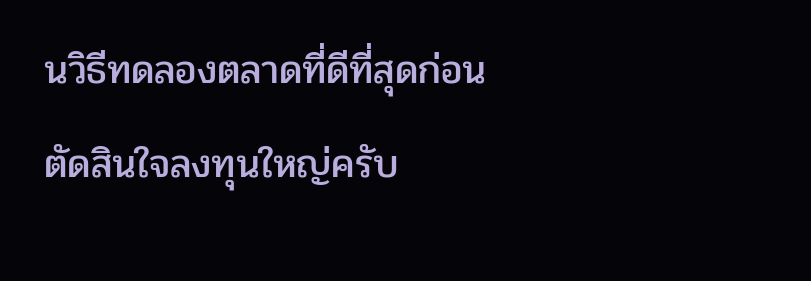นวิธีทดลองตลาดที่ดีที่สุดก่อนตัดสินใจลงทุนใหญ่ครับ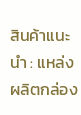สินค้าแนะนำ : แหล่งผลิตกล่อง